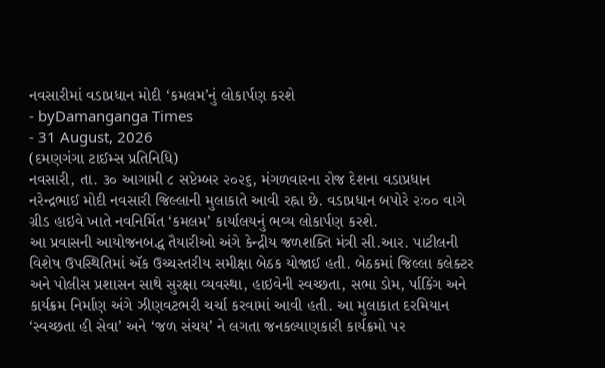નવસારીમાં વડાપ્રધાન મોદી ‘કમલમ’નું લોકાર્પણ કરશે
- byDamanganga Times
- 31 August, 2026
(દમણગંગા ટાઈમ્સ પ્રતિનિધિ)
નવસારી, તા. ૩૦ આગામી ૮ સપ્ટેમ્બર ૨૦૨૬, મંગળવારના રોજ દેશના વડાપ્રધાન નરેન્દ્રભાઈ મોદી નવસારી જિલ્લાની મુલાકાતે આવી રહ્ના છે. વડાપ્રધાન બપોરે ૨ઃ૦૦ વાગે ગ્રીડ હાઇવે ખાતે નવનિર્મિત ‘કમલમ’ કાર્યાલયનું ભવ્ય લોકાર્પણ કરશે.
આ પ્રવાસની આયોજનબદ્ધ તૈયારીઓ અંગે કેન્દ્રીય જળશક્તિ મંત્રી સી.આર. પાટીલની વિશેષ ઉપસ્થિતિમાં ઍક ઉચ્ચસ્તરીય સમીક્ષા બેઠક યોજાઈ હતી. બેઠકમાં જિલ્લા કલેક્ટર અને પોલીસ પ્રશાસન સાથે સુરક્ષા વ્યવસ્થા, હાઇવેની સ્વચ્છતા, સભા ડોમ, ર્પાકિંગ અને કાર્યક્રમ નિર્માણ અંગે ઝીણવટભરી ચર્ચા કરવામાં આવી હતી. આ મુલાકાત દરમિયાન ‘સ્વચ્છતા હી સેવા’ અને ‘જળ સંચય’ ને લગતા જનકલ્યાણકારી કાર્યક્રમો પર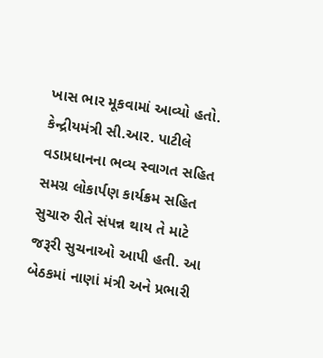ખાસ ભાર મૂકવામાં આવ્યો હતો. કેન્દ્રીયમંત્રી સી.આર. પાટીલે વડાપ્રધાનના ભવ્ય સ્વાગત સહિત સમગ્ર લોકાર્પણ કાર્યક્રમ સહિત સુચારુ રીતે સંપન્ન થાય તે માટે જરૂરી સુચનાઓ આપી હતી. આ બેઠકમાં નાણાં મંત્રી અને પ્રભારી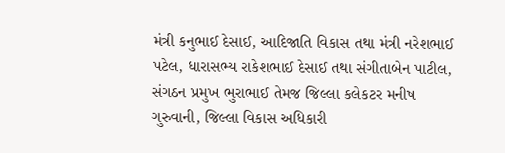મંત્રી કનુભાઈ દેસાઈ, આદિજાતિ વિકાસ તથા મંત્રી નરેશભાઈ પટેલ, ધારાસભ્ય રાકેશભાઈ દેસાઈ તથા સંગીતાબેન પાટીલ, સંગઠન પ્રમુખ ભુરાભાઈ તેમજ જિલ્લા કલેકટર મનીષ ગુરુવાની, જિલ્લા વિકાસ અધિકારી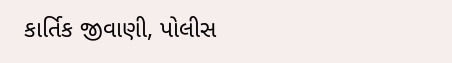કાર્તિક જીવાણી, પોલીસ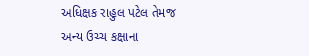અધિક્ષક રાહુલ પટેલ તેમજ અન્ય ઉચ્ચ કક્ષાના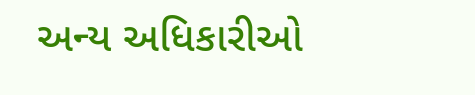અન્ય અધિકારીઓ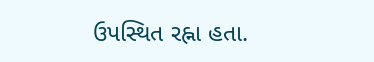ઉપસ્થિત રહ્ના હતા.